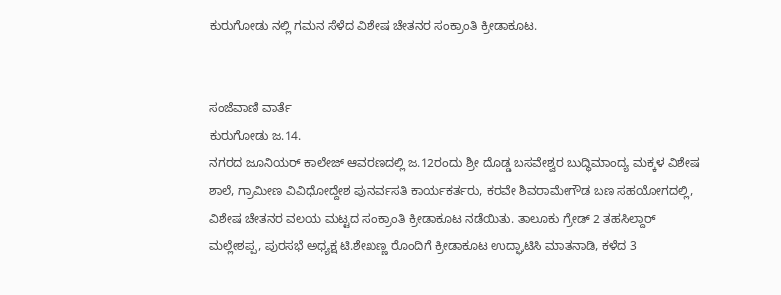ಕುರುಗೋಡು ನಲ್ಲಿ ಗಮನ ಸೆಳೆದ ವಿಶೇಷ ಚೇತನರ ಸಂಕ್ರಾಂತಿ ಕ್ರೀಡಾಕೂಟ.


ಸಂಜೆವಾಣಿ ವಾರ್ತೆ
ಕುರುಗೋಡು ಜ.14.
ನಗರದ ಜೂನಿಯರ್ ಕಾಲೇಜ್ ಆವರಣದಲ್ಲಿ ಜ.12ರಂದು ಶ್ರೀ ದೊಡ್ಡ ಬಸವೇಶ್ವರ ಬುದ್ಧಿಮಾಂದ್ಯ ಮಕ್ಕಳ ವಿಶೇಷ ಶಾಲೆ, ಗ್ರಾಮೀಣ ವಿವಿಧೋದ್ದೇಶ ಪುನರ್ವಸತಿ ಕಾರ್ಯಕರ್ತರು, ಕರವೇ ಶಿವರಾಮೇಗೌಡ ಬಣ ಸಹಯೋಗದಲ್ಲಿ, ವಿಶೇಷ ಚೇತನರ ವಲಯ ಮಟ್ಟದ ಸಂಕ್ರಾಂತಿ ಕ್ರೀಡಾಕೂಟ ನಡೆಯಿತು. ತಾಲೂಕು ಗ್ರೇಡ್ 2 ತಹಸಿಲ್ದಾರ್ ಮಲ್ಲೇಶಪ್ಪ, ಪುರಸಭೆ ಅಧ್ಯಕ್ಷ ಟಿ.ಶೇಖಣ್ಣ ರೊಂದಿಗೆ ಕ್ರೀಡಾಕೂಟ ಉದ್ಘಾಟಿಸಿ ಮಾತನಾಡಿ, ಕಳೆದ 3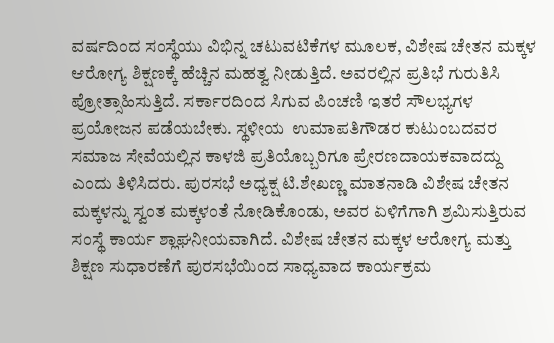ವರ್ಷದಿಂದ ಸಂಸ್ಥೆಯು ವಿಭಿನ್ನ ಚಟುವಟಿಕೆಗಳ ಮೂಲಕ, ವಿಶೇಷ ಚೇತನ ಮಕ್ಕಳ ಆರೋಗ್ಯ ಶಿಕ್ಷಣಕ್ಕೆ ಹೆಚ್ಚಿನ ಮಹತ್ವ ನೀಡುತ್ತಿದೆ. ಅವರಲ್ಲಿನ ಪ್ರತಿಭೆ ಗುರುತಿಸಿ ಪ್ರೋತ್ಸಾಹಿಸುತ್ತಿದೆ. ಸರ್ಕಾರದಿಂದ ಸಿಗುವ ಪಿಂಚಣಿ ಇತರೆ ಸೌಲಭ್ಯಗಳ ಪ್ರಯೋಜನ ಪಡೆಯಬೇಕು. ಸ್ಥಳೀಯ  ಉಮಾಪತಿಗೌಡರ ಕುಟುಂಬದವರ ಸಮಾಜ ಸೇವೆಯಲ್ಲಿನ ಕಾಳಜಿ ಪ್ರತಿಯೊಬ್ಬರಿಗೂ ಪ್ರೇರಣದಾಯಕವಾದದ್ದು ಎಂದು ತಿಳಿಸಿದರು. ಪುರಸಭೆ ಅಧ್ಯಕ್ಷ ಟಿ.ಶೇಖಣ್ಣ ಮಾತನಾಡಿ ವಿಶೇಷ ಚೇತನ ಮಕ್ಕಳನ್ನು ಸ್ವಂತ ಮಕ್ಕಳಂತೆ ನೋಡಿಕೊಂಡು, ಅವರ ಏಳಿಗೆಗಾಗಿ ಶ್ರಮಿಸುತ್ತಿರುವ ಸಂಸ್ಥೆ ಕಾರ್ಯ ಶ್ಲಾಘನೀಯವಾಗಿದೆ. ವಿಶೇಷ ಚೇತನ ಮಕ್ಕಳ ಆರೋಗ್ಯ ಮತ್ತು ಶಿಕ್ಷಣ ಸುಧಾರಣೆಗೆ ಪುರಸಭೆಯಿಂದ ಸಾಧ್ಯವಾದ ಕಾರ್ಯಕ್ರಮ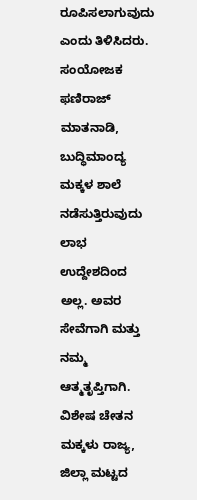ರೂಪಿಸಲಾಗುವುದು ಎಂದು ತಿಳಿಸಿದರು. ಸಂಯೋಜಕ ಫಣಿರಾಜ್ ಮಾತನಾಡಿ, ಬುದ್ಧಿಮಾಂದ್ಯ ಮಕ್ಕಳ ಶಾಲೆ ನಡೆಸುತ್ತಿರುವುದು ಲಾಭ ಉದ್ದೇಶದಿಂದ ಅಲ್ಲ. ಅವರ ಸೇವೆಗಾಗಿ ಮತ್ತು ನಮ್ಮ ಆತ್ಮತೃಪ್ತಿಗಾಗಿ. ವಿಶೇಷ ಚೇತನ ಮಕ್ಕಳು ರಾಜ್ಯ, ಜಿಲ್ಲಾ ಮಟ್ಟದ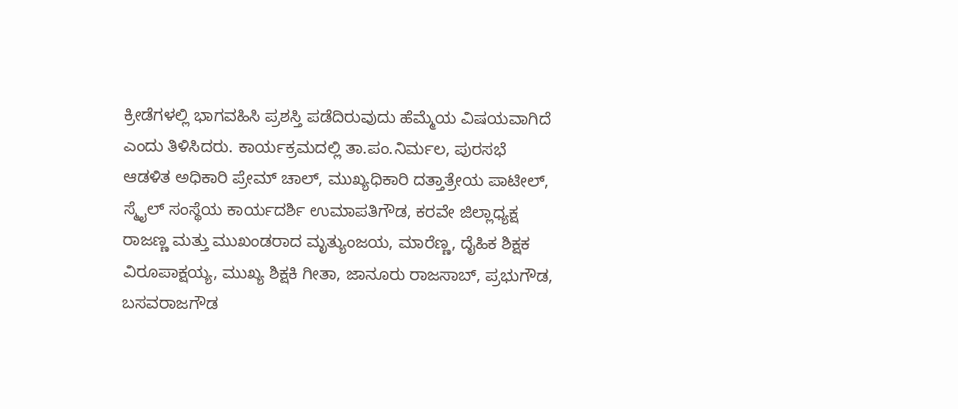ಕ್ರೀಡೆಗಳಲ್ಲಿ ಭಾಗವಹಿಸಿ ಪ್ರಶಸ್ತಿ ಪಡೆದಿರುವುದು ಹೆಮ್ಮೆಯ ವಿಷಯವಾಗಿದೆ ಎಂದು ತಿಳಿಸಿದರು. ಕಾರ್ಯಕ್ರಮದಲ್ಲಿ ತಾ.ಪಂ.ನಿರ್ಮಲ, ಪುರಸಭೆ ಆಡಳಿತ ಅಧಿಕಾರಿ ಪ್ರೇಮ್ ಚಾಲ್, ಮುಖ್ಯಧಿಕಾರಿ ದತ್ತಾತ್ರೇಯ ಪಾಟೀಲ್, ಸ್ಮೈಲ್ ಸಂಸ್ಥೆಯ ಕಾರ್ಯದರ್ಶಿ ಉಮಾಪತಿಗೌಡ, ಕರವೇ ಜಿಲ್ಲಾಧ್ಯಕ್ಷ ರಾಜಣ್ಣ ಮತ್ತು ಮುಖಂಡರಾದ ಮೃತ್ಯುಂಜಯ, ಮಾರೆಣ್ಣ, ದೈಹಿಕ ಶಿಕ್ಷಕ ವಿರೂಪಾಕ್ಷಯ್ಯ, ಮುಖ್ಯ ಶಿಕ್ಷಕಿ ಗೀತಾ, ಜಾನೂರು ರಾಜಸಾಬ್, ಪ್ರಭುಗೌಡ, ಬಸವರಾಜಗೌಡ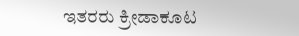ಇತರರು ಕ್ರೀಡಾಕೂಟ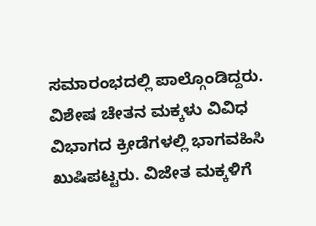ಸಮಾರಂಭದಲ್ಲಿ ಪಾಲ್ಗೊಂಡಿದ್ದರು. ವಿಶೇಷ ಚೇತನ ಮಕ್ಕಳು ವಿವಿಧ ವಿಭಾಗದ ಕ್ರೀಡೆಗಳಲ್ಲಿ ಭಾಗವಹಿಸಿ ಖುಷಿಪಟ್ಟರು. ವಿಜೇತ ಮಕ್ಕಳಿಗೆ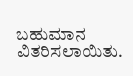ಬಹುಮಾನ ವಿತರಿಸಲಾಯಿತು.